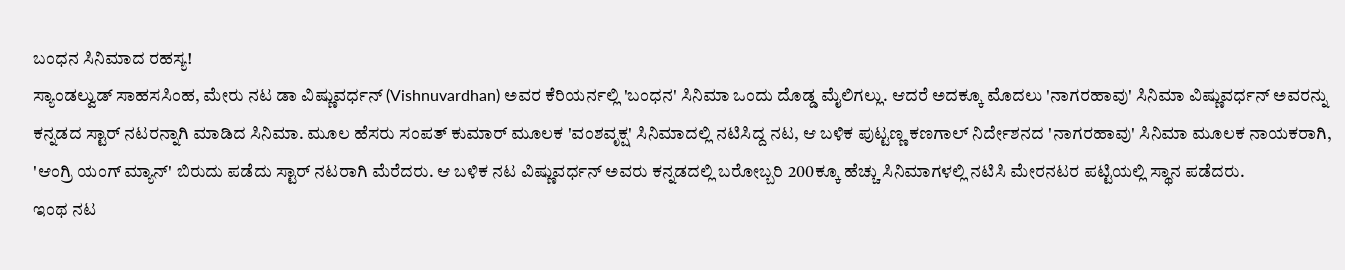ಬಂಧನ ಸಿನಿಮಾದ ರಹಸ್ಯ!
ಸ್ಯಾಂಡಲ್ವುಡ್ ಸಾಹಸಸಿಂಹ, ಮೇರು ನಟ ಡಾ ವಿಷ್ಣುವರ್ಧನ್ (Vishnuvardhan) ಅವರ ಕೆರಿಯರ್ನಲ್ಲಿ 'ಬಂಧನ' ಸಿನಿಮಾ ಒಂದು ದೊಡ್ಡ ಮೈಲಿಗಲ್ಲು. ಆದರೆ ಅದಕ್ಕೂ ಮೊದಲು 'ನಾಗರಹಾವು' ಸಿನಿಮಾ ವಿಷ್ಣುವರ್ಧನ್ ಅವರನ್ನು ಕನ್ನಡದ ಸ್ಟಾರ್ ನಟರನ್ನಾಗಿ ಮಾಡಿದ ಸಿನಿಮಾ. ಮೂಲ ಹೆಸರು ಸಂಪತ್ ಕುಮಾರ್ ಮೂಲಕ 'ವಂಶವೃಕ್ಷ' ಸಿನಿಮಾದಲ್ಲಿ ನಟಿಸಿದ್ದ ನಟ, ಆ ಬಳಿಕ ಪುಟ್ಟಣ್ಣ ಕಣಗಾಲ್ ನಿರ್ದೇಶನದ 'ನಾಗರಹಾವು' ಸಿನಿಮಾ ಮೂಲಕ ನಾಯಕರಾಗಿ, 'ಆಂಗ್ರಿ ಯಂಗ್ ಮ್ಯಾನ್' ಬಿರುದು ಪಡೆದು ಸ್ಟಾರ್ ನಟರಾಗಿ ಮೆರೆದರು. ಆ ಬಳಿಕ ನಟ ವಿಷ್ಣುವರ್ಧನ್ ಅವರು ಕನ್ನಡದಲ್ಲಿ ಬರೋಬ್ಬರಿ 200ಕ್ಕೂ ಹೆಚ್ಚು ಸಿನಿಮಾಗಳಲ್ಲಿ ನಟಿಸಿ ಮೇರನಟರ ಪಟ್ಟಿಯಲ್ಲಿ ಸ್ಥಾನ ಪಡೆದರು.
ಇಂಥ ನಟ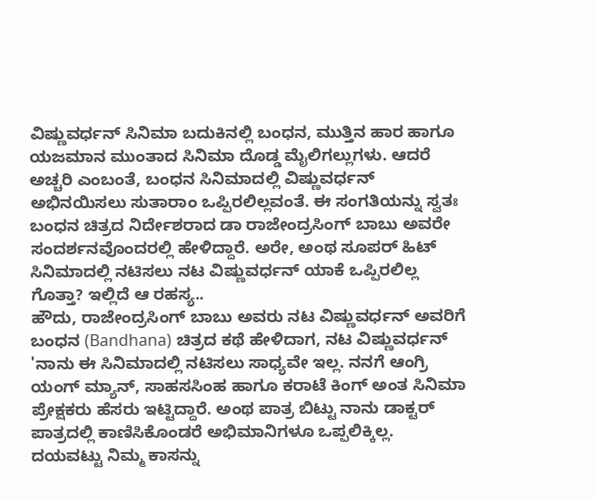ವಿಷ್ಣುವರ್ಧನ್ ಸಿನಿಮಾ ಬದುಕಿನಲ್ಲಿ ಬಂಧನ, ಮುತ್ತಿನ ಹಾರ ಹಾಗೂ ಯಜಮಾನ ಮುಂತಾದ ಸಿನಿಮಾ ದೊಡ್ಡ ಮೈಲಿಗಲ್ಲುಗಳು. ಆದರೆ ಅಚ್ಚರಿ ಎಂಬಂತೆ, ಬಂಧನ ಸಿನಿಮಾದಲ್ಲಿ ವಿಷ್ಣುವರ್ಧನ್ ಅಭಿನಯಿಸಲು ಸುತಾರಾಂ ಒಪ್ಪಿರಲಿಲ್ಲವಂತೆ. ಈ ಸಂಗತಿಯನ್ನು ಸ್ವತಃ ಬಂಧನ ಚಿತ್ರದ ನಿರ್ದೇಶರಾದ ಡಾ ರಾಜೇಂದ್ರಸಿಂಗ್ ಬಾಬು ಅವರೇ ಸಂದರ್ಶನವೊಂದರಲ್ಲಿ ಹೇಳಿದ್ದಾರೆ. ಅರೇ, ಅಂಥ ಸೂಪರ್ ಹಿಟ್ ಸಿನಿಮಾದಲ್ಲಿ ನಟಿಸಲು ನಟ ವಿಷ್ಣುವರ್ಧನ್ ಯಾಕೆ ಒಪ್ಪಿರಲಿಲ್ಲ ಗೊತ್ತಾ? ಇಲ್ಲಿದೆ ಆ ರಹಸ್ಯ..
ಹೌದು, ರಾಜೇಂದ್ರಸಿಂಗ್ ಬಾಬು ಅವರು ನಟ ವಿಷ್ಣುವರ್ಧನ್ ಅವರಿಗೆ ಬಂಧನ (Bandhana) ಚಿತ್ರದ ಕಥೆ ಹೇಳಿದಾಗ, ನಟ ವಿಷ್ಣುವರ್ಧನ್ 'ನಾನು ಈ ಸಿನಿಮಾದಲ್ಲಿ ನಟಿಸಲು ಸಾಧ್ಯವೇ ಇಲ್ಲ. ನನಗೆ ಆಂಗ್ರಿ ಯಂಗ್ ಮ್ಯಾನ್, ಸಾಹಸಸಿಂಹ ಹಾಗೂ ಕರಾಟೆ ಕಿಂಗ್ ಅಂತ ಸಿನಿಮಾ ಪ್ರೇಕ್ಷಕರು ಹೆಸರು ಇಟ್ಟಿದ್ದಾರೆ. ಅಂಥ ಪಾತ್ರ ಬಿಟ್ಟು ನಾನು ಡಾಕ್ಟರ್ ಪಾತ್ರದಲ್ಲಿ ಕಾಣಿಸಿಕೊಂಡರೆ ಅಭಿಮಾನಿಗಳೂ ಒಪ್ಪಲಿಕ್ಕಿಲ್ಲ. ದಯವಟ್ಟು ನಿಮ್ಮ ಕಾಸನ್ನು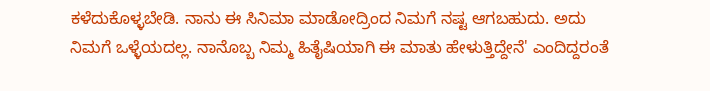ಕಳೆದುಕೊಳ್ಳಬೇಡಿ. ನಾನು ಈ ಸಿನಿಮಾ ಮಾಡೋದ್ರಿಂದ ನಿಮಗೆ ನಷ್ಟ ಆಗಬಹುದು. ಅದು ನಿಮಗೆ ಒಳ್ಳೆಯದಲ್ಲ. ನಾನೊಬ್ಬ ನಿಮ್ಮ ಹಿತೈಷಿಯಾಗಿ ಈ ಮಾತು ಹೇಳುತ್ತಿದ್ದೇನೆ' ಎಂದಿದ್ದರಂತೆ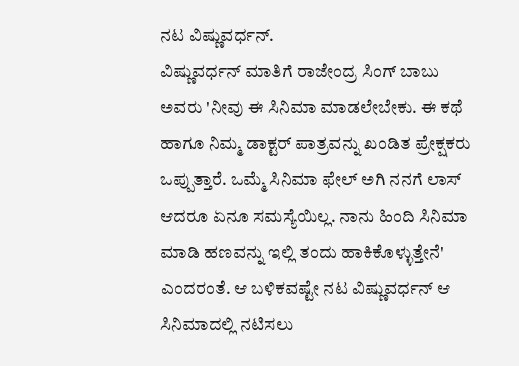ನಟ ವಿಷ್ಣುವರ್ಧನ್.
ವಿಷ್ಣುವರ್ಧನ್ ಮಾತಿಗೆ ರಾಜೇಂದ್ರ ಸಿಂಗ್ ಬಾಬು ಅವರು 'ನೀವು ಈ ಸಿನಿಮಾ ಮಾಡಲೇಬೇಕು. ಈ ಕಥೆ ಹಾಗೂ ನಿಮ್ಮ ಡಾಕ್ಟರ್ ಪಾತ್ರವನ್ನು ಖಂಡಿತ ಪ್ರೇಕ್ಷಕರು ಒಪ್ಪುತ್ತಾರೆ. ಒಮ್ಮೆ ಸಿನಿಮಾ ಫೇಲ್ ಅಗಿ ನನಗೆ ಲಾಸ್ ಆದರೂ ಏನೂ ಸಮಸ್ಯೆಯಿಲ್ಲ. ನಾನು ಹಿಂದಿ ಸಿನಿಮಾ ಮಾಡಿ ಹಣವನ್ನು ಇಲ್ಲಿ ತಂದು ಹಾಕಿಕೊಳ್ಳುತ್ತೇನೆ' ಎಂದರಂತೆ. ಆ ಬಳಿಕವಷ್ಟೇ ನಟ ವಿಷ್ಣುವರ್ಧನ್ ಆ ಸಿನಿಮಾದಲ್ಲಿ ನಟಿಸಲು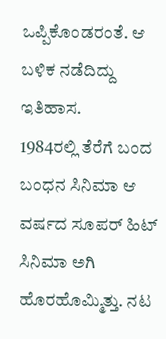ಒಪ್ಪಿಕೊಂಡರಂತೆ. ಆ ಬಳಿಕ ನಡೆದಿದ್ದು ಇತಿಹಾಸ.
1984ರಲ್ಲಿ ತೆರೆಗೆ ಬಂದ ಬಂಧನ ಸಿನಿಮಾ ಆ ವರ್ಷದ ಸೂಪರ್ ಹಿಟ್ ಸಿನಿಮಾ ಅಗಿ ಹೊರಹೊಮ್ಮಿತ್ತು. ನಟ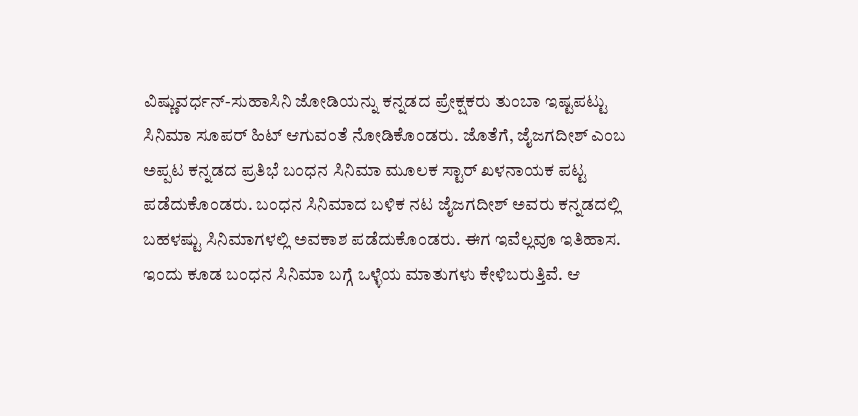ವಿಷ್ಣುವರ್ಧನ್-ಸುಹಾಸಿನಿ ಜೋಡಿಯನ್ನು ಕನ್ನಡದ ಪ್ರೇಕ್ಷಕರು ತುಂಬಾ ಇಷ್ಟಪಟ್ಟು ಸಿನಿಮಾ ಸೂಪರ್ ಹಿಟ್ ಆಗುವಂತೆ ನೋಡಿಕೊಂಡರು. ಜೊತೆಗೆ, ಜೈಜಗದೀಶ್ ಎಂಬ ಅಪ್ಪಟ ಕನ್ನಡದ ಪ್ರತಿಭೆ ಬಂಧನ ಸಿನಿಮಾ ಮೂಲಕ ಸ್ಟಾರ್ ಖಳನಾಯಕ ಪಟ್ಟ ಪಡೆದುಕೊಂಡರು. ಬಂಧನ ಸಿನಿಮಾದ ಬಳಿಕ ನಟ ಜೈಜಗದೀಶ್ ಅವರು ಕನ್ನಡದಲ್ಲಿ ಬಹಳಷ್ಟು ಸಿನಿಮಾಗಳಲ್ಲಿ ಅವಕಾಶ ಪಡೆದುಕೊಂಡರು. ಈಗ ಇವೆಲ್ಲವೂ ಇತಿಹಾಸ.
ಇಂದು ಕೂಡ ಬಂಧನ ಸಿನಿಮಾ ಬಗ್ಗೆ ಒಳ್ಳೆಯ ಮಾತುಗಳು ಕೇಳಿಬರುತ್ತಿವೆ. ಆ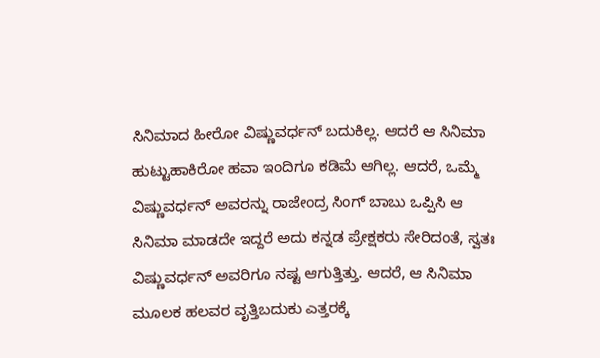ಸಿನಿಮಾದ ಹೀರೋ ವಿಷ್ಣುವರ್ಧನ್ ಬದುಕಿಲ್ಲ. ಆದರೆ ಆ ಸಿನಿಮಾ ಹುಟ್ಟುಹಾಕಿರೋ ಹವಾ ಇಂದಿಗೂ ಕಡಿಮೆ ಆಗಿಲ್ಲ. ಆದರೆ, ಒಮ್ಮೆ ವಿಷ್ಣುವರ್ಧನ್ ಅವರನ್ನು ರಾಜೇಂದ್ರ ಸಿಂಗ್ ಬಾಬು ಒಪ್ಪಿಸಿ ಆ ಸಿನಿಮಾ ಮಾಡದೇ ಇದ್ದರೆ ಅದು ಕನ್ನಡ ಪ್ರೇಕ್ಷಕರು ಸೇರಿದಂತೆ, ಸ್ವತಃ ವಿಷ್ಣುವರ್ಧನ್ ಅವರಿಗೂ ನಷ್ಟ ಆಗುತ್ತಿತ್ತು. ಆದರೆ, ಆ ಸಿನಿಮಾ ಮೂಲಕ ಹಲವರ ವೃತ್ತಿಬದುಕು ಎತ್ತರಕ್ಕೆ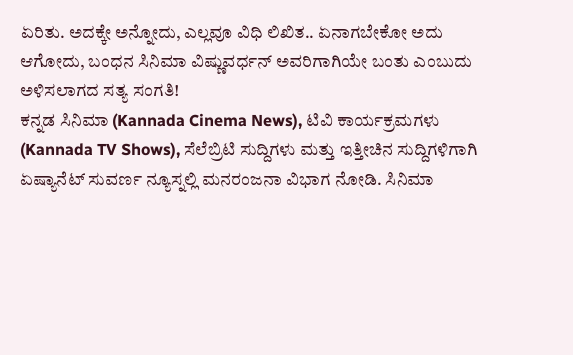ಏರಿತು. ಅದಕ್ಕೇ ಅನ್ನೋದು, ಎಲ್ಲವೂ ವಿಧಿ ಲಿಖಿತ.. ಏನಾಗಬೇಕೋ ಅದು ಆಗೋದು, ಬಂಧನ ಸಿನಿಮಾ ವಿಷ್ಣುವರ್ಧನ್ ಅವರಿಗಾಗಿಯೇ ಬಂತು ಎಂಬುದು ಅಳಿಸಲಾಗದ ಸತ್ಯ ಸಂಗತಿ!
ಕನ್ನಡ ಸಿನಿಮಾ (Kannada Cinema News), ಟಿವಿ ಕಾರ್ಯಕ್ರಮಗಳು (Kannada TV Shows), ಸೆಲೆಬ್ರಿಟಿ ಸುದ್ದಿಗಳು ಮತ್ತು ಇತ್ತೀಚಿನ ಸುದ್ದಿಗಳಿಗಾಗಿ ಏಷ್ಯಾನೆಟ್ ಸುವರ್ಣ ನ್ಯೂಸ್ನಲ್ಲಿ ಮನರಂಜನಾ ವಿಭಾಗ ನೋಡಿ. ಸಿನಿಮಾ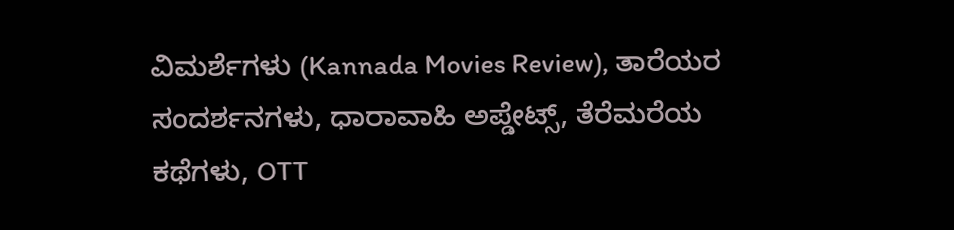ವಿಮರ್ಶೆಗಳು (Kannada Movies Review), ತಾರೆಯರ ಸಂದರ್ಶನಗಳು, ಧಾರಾವಾಹಿ ಅಪ್ಡೇಟ್ಸ್, ತೆರೆಮರೆಯ ಕಥೆಗಳು, OTT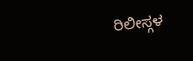ರಿಲೀಸ್ಗಳ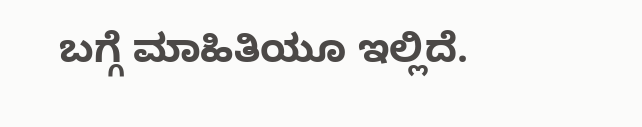ಬಗ್ಗೆ ಮಾಹಿತಿಯೂ ಇಲ್ಲಿದೆ.